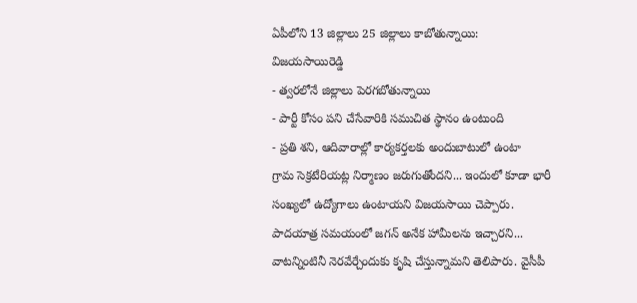ఏపీలోని 13 జిల్లాలు 25 జిల్లాలు కాబోతున్నాయి: విజయసాయిరెడ్డి
- త్వరలోనే జిల్లాలు పెరగబోతున్నాయి
- పార్టీ కోసం పని చేసేవారికి సముచిత స్థానం ఉంటుంది
- ప్రతి శని, ఆదివారాల్లో కార్యకర్తలకు అందుబాటులో ఉంటా
గ్రామ సెక్రటేరియట్ల నిర్మాణం జరుగుతోందని... ఇందులో కూడా భారీ సంఖ్యలో ఉద్యోగాలు ఉంటాయని విజయసాయి చెప్పారు. పాదయాత్ర సమయంలో జగన్ అనేక హామీలను ఇచ్చారని... వాటన్నింటినీ నెరవేర్చేందుకు కృషి చేస్తున్నామని తెలిపారు. వైసీపీ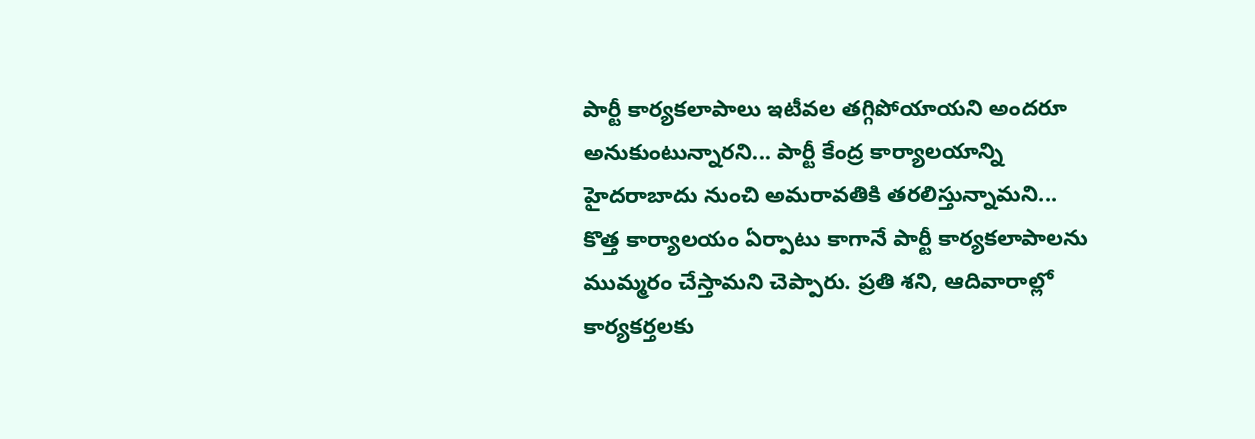పార్టీ కార్యకలాపాలు ఇటీవల తగ్గిపోయాయని అందరూ అనుకుంటున్నారని... పార్టీ కేంద్ర కార్యాలయాన్ని హైదరాబాదు నుంచి అమరావతికి తరలిస్తున్నామని... కొత్త కార్యాలయం ఏర్పాటు కాగానే పార్టీ కార్యకలాపాలను ముమ్మరం చేస్తామని చెప్పారు. ప్రతి శని, ఆదివారాల్లో కార్యకర్తలకు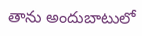తాను అందుబాటులో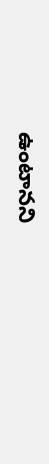ఉంటానని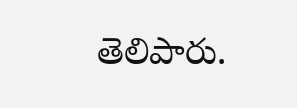తెలిపారు.